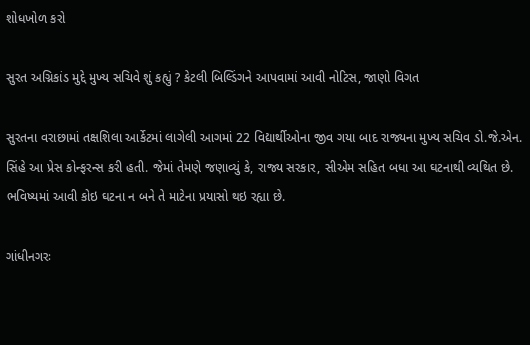શોધખોળ કરો

સુરત અગ્નિકાંડ મુદ્દે મુખ્ય સચિવે શું કહ્યું ? કેટલી બિલ્ડિંગને આપવામાં આવી નોટિસ, જાણો વિગત

સુરતના વરાછામાં તક્ષશિલા આર્કેટમાં લાગેલી આગમાં 22 વિદ્યાર્થીઓના જીવ ગયા બાદ રાજ્યના મુખ્ય સચિવ ડો.જે.એન. સિંહે આ પ્રેસ કોન્ફરન્સ કરી હતી. જેમાં તેમણે જણાવ્યું કે, રાજ્ય સરકાર, સીએમ સહિત બધા આ ઘટનાથી વ્યથિત છે. ભવિષ્યમાં આવી કોઇ ઘટના ન બને તે માટેના પ્રયાસો થઇ રહ્યા છે.

ગાંધીનગરઃ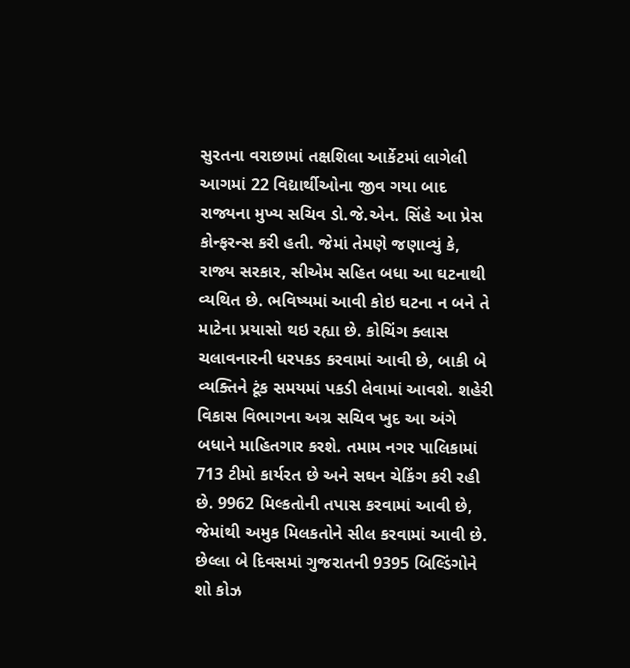સુરતના વરાછામાં તક્ષશિલા આર્કેટમાં લાગેલી આગમાં 22 વિદ્યાર્થીઓના જીવ ગયા બાદ રાજ્યના મુખ્ય સચિવ ડો.જે.એન. સિંહે આ પ્રેસ કોન્ફરન્સ કરી હતી. જેમાં તેમણે જણાવ્યું કે, રાજ્ય સરકાર, સીએમ સહિત બધા આ ઘટનાથી વ્યથિત છે. ભવિષ્યમાં આવી કોઇ ઘટના ન બને તે માટેના પ્રયાસો થઇ રહ્યા છે. કોચિંગ ક્લાસ ચલાવનારની ધરપકડ કરવામાં આવી છે, બાકી બે  વ્યક્તિને ટૂંક સમયમાં પકડી લેવામાં આવશે. શહેરી વિકાસ વિભાગના અગ્ર સચિવ ખુદ આ અંગે બધાને માહિતગાર કરશે. તમામ નગર પાલિકામાં 713 ટીમો કાર્યરત છે અને સઘન ચેકિંગ કરી રહી છે. 9962 મિલ્કતોની તપાસ કરવામાં આવી છે, જેમાંથી અમુક મિલકતોને સીલ કરવામાં આવી છે. છેલ્લા બે દિવસમાં ગુજરાતની 9395 બિલ્ડિંગોને શો કોઝ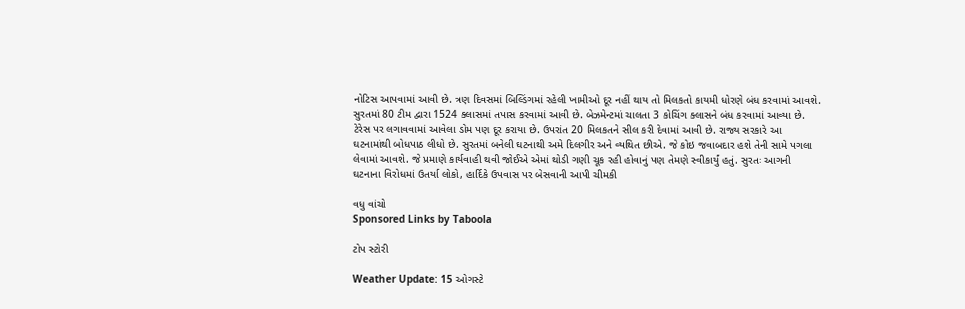નોટિસ આપવામાં આવી છે. ત્રણ દિવસમાં બિલ્ડિંગમાં રહેલી ખામીઓ દૂર નહીં થાય તો મિલકતો કાયમી ધોરણે બંધ કરવામાં આવશે. સુરતમાં 80 ટીમ દ્વારા 1524 ક્લાસમાં તપાસ કરવામાં આવી છે. બેઝમેન્ટમાં ચાલતા 3 કોચિંગ ક્લાસને બંધ કરવામાં આવ્યા છે. ટેરેસ પર લગાવવામાં આવેલા ડોમ પણ દૂર કરાયા છે. ઉપરાંત 20 મિલકતને સીલ કરી દેવામાં આવી છે. રાજ્ય સરકારે આ ઘટનામાંથી બોધપાઠ લીધો છે. સુરતમાં બનેલી ઘટનાથી અમે દિલગીર અને વ્યથિત છીએ. જે કોઇ જવાબદાર હશે તેની સામે પગલા લેવામાં આવશે. જે પ્રમાણે કાર્યવાહી થવી જોઈએ એમાં થોડી ગણી ચૂક રહી હોવાનું પણ તેમણે સ્વીકાર્યું હતું. સુરતઃ આગની ઘટનાના વિરોધમાં ઉતર્યા લોકો, હાર્દિકે ઉપવાસ પર બેસવાની આપી ચીમકી

વધુ વાંચો
Sponsored Links by Taboola

ટોપ સ્ટોરી

Weather Update: 15 ઓગસ્ટે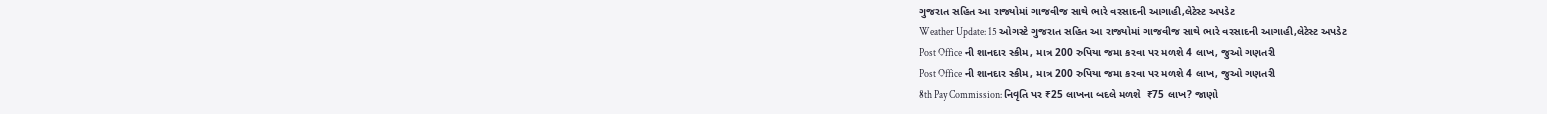ગુજરાત સહિત આ રાજ્યોમાં ગાજવીજ સાથે ભારે વરસાદની આગાહી,લેટેસ્ટ અપડેટ
Weather Update: 15 ઓગસ્ટે ગુજરાત સહિત આ રાજ્યોમાં ગાજવીજ સાથે ભારે વરસાદની આગાહી,લેટેસ્ટ અપડેટ
Post Office ની શાનદાર સ્કીમ, માત્ર 200 રુપિયા જમા કરવા પર મળશે 4 લાખ, જુઓ ગણતરી
Post Office ની શાનદાર સ્કીમ, માત્ર 200 રુપિયા જમા કરવા પર મળશે 4 લાખ, જુઓ ગણતરી
8th Pay Commission: નિવૃતિ પર ₹25 લાખના બદલે મળશે  ₹75 લાખ? જાણો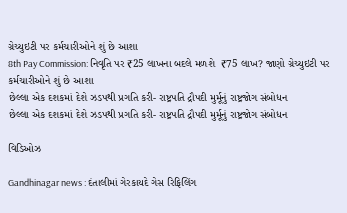ગ્રેચ્યુઇટી પર કર્મચારીઓને શું છે આશા
8th Pay Commission: નિવૃતિ પર ₹25 લાખના બદલે મળશે  ₹75 લાખ? જાણો ગ્રેચ્યુઇટી પર કર્મચારીઓને શું છે આશા
છેલ્લા એક દશકમાં દેશે ઝડપથી પ્રગતિ કરી- રાષ્ટ્રપતિ દ્રૌપદી મુર્મૂનું રાષ્ટ્રજોગ સંબોધન
છેલ્લા એક દશકમાં દેશે ઝડપથી પ્રગતિ કરી- રાષ્ટ્રપતિ દ્રૌપદી મુર્મૂનું રાષ્ટ્રજોગ સંબોધન

વિડિઓઝ

Gandhinagar news : દંતાલીમાં ગેરકાયદે ગેસ રિફિલિંગ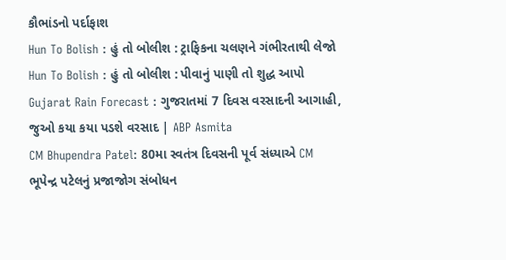કૌભાંડનો પર્દાફાશ
Hun To Bolish : હું તો બોલીશ : ટ્રાફિકના ચલણને ગંભીરતાથી લેજો
Hun To Bolish : હું તો બોલીશ : પીવાનું પાણી તો શુદ્ધ આપો
Gujarat Rain Forecast : ગુજરાતમાં 7 દિવસ વરસાદની આગાહી, જુઓ કયા કયા પડશે વરસાદ | ABP Asmita
CM Bhupendra Patel: 80મા સ્વતંત્ર દિવસની પૂર્વ સંધ્યાએ CM ભૂપેન્દ્ર પટેલનું પ્રજાજોગ સંબોધન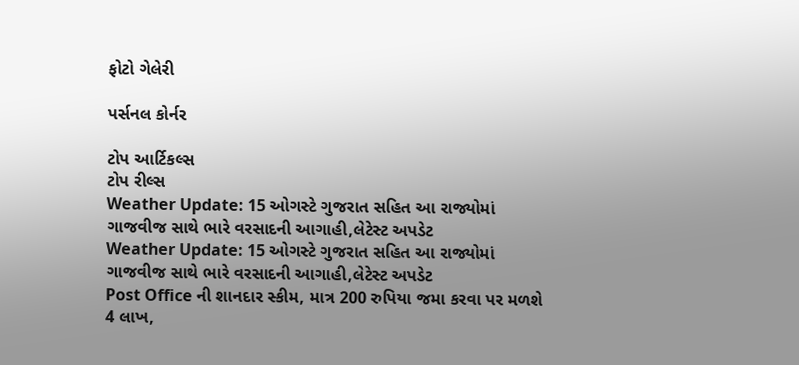ફોટો ગેલેરી

પર્સનલ કોર્નર

ટોપ આર્ટિકલ્સ
ટોપ રીલ્સ
Weather Update: 15 ઓગસ્ટે ગુજરાત સહિત આ રાજ્યોમાં ગાજવીજ સાથે ભારે વરસાદની આગાહી,લેટેસ્ટ અપડેટ
Weather Update: 15 ઓગસ્ટે ગુજરાત સહિત આ રાજ્યોમાં ગાજવીજ સાથે ભારે વરસાદની આગાહી,લેટેસ્ટ અપડેટ
Post Office ની શાનદાર સ્કીમ, માત્ર 200 રુપિયા જમા કરવા પર મળશે 4 લાખ,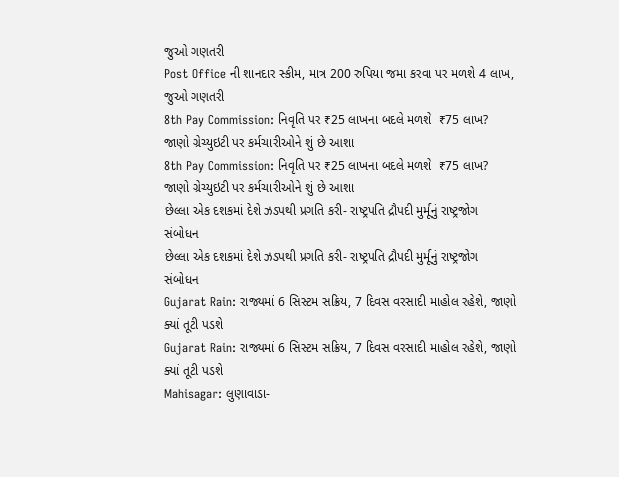જુઓ ગણતરી
Post Office ની શાનદાર સ્કીમ, માત્ર 200 રુપિયા જમા કરવા પર મળશે 4 લાખ, જુઓ ગણતરી
8th Pay Commission: નિવૃતિ પર ₹25 લાખના બદલે મળશે  ₹75 લાખ? જાણો ગ્રેચ્યુઇટી પર કર્મચારીઓને શું છે આશા
8th Pay Commission: નિવૃતિ પર ₹25 લાખના બદલે મળશે  ₹75 લાખ? જાણો ગ્રેચ્યુઇટી પર કર્મચારીઓને શું છે આશા
છેલ્લા એક દશકમાં દેશે ઝડપથી પ્રગતિ કરી- રાષ્ટ્રપતિ દ્રૌપદી મુર્મૂનું રાષ્ટ્રજોગ સંબોધન
છેલ્લા એક દશકમાં દેશે ઝડપથી પ્રગતિ કરી- રાષ્ટ્રપતિ દ્રૌપદી મુર્મૂનું રાષ્ટ્રજોગ સંબોધન
Gujarat Rain: રાજ્યમાં 6 સિસ્ટમ સક્રિય, 7 દિવસ વરસાદી માહોલ રહેશે, જાણો ક્યાં તૂટી પડશે
Gujarat Rain: રાજ્યમાં 6 સિસ્ટમ સક્રિય, 7 દિવસ વરસાદી માહોલ રહેશે, જાણો ક્યાં તૂટી પડશે
Mahisagar: લુણાવાડા-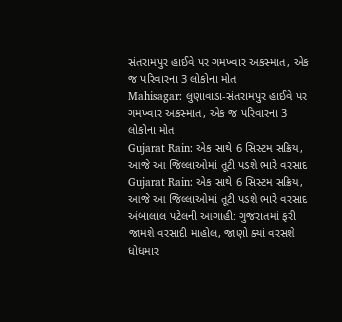સંતરામપુર હાઈવે પર ગમખ્વાર અકસ્માત, એક જ પરિવારના 3 લોકોના મોત
Mahisagar: લુણાવાડા-સંતરામપુર હાઈવે પર ગમખ્વાર અકસ્માત, એક જ પરિવારના 3 લોકોના મોત
Gujarat Rain: એક સાથે 6 સિસ્ટમ સક્રિય, આજે આ જિલ્લાઓમાં તૂટી પડશે ભારે વરસાદ
Gujarat Rain: એક સાથે 6 સિસ્ટમ સક્રિય, આજે આ જિલ્લાઓમાં તૂટી પડશે ભારે વરસાદ
અંબાલાલ પટેલની આગાહી: ગુજરાતમાં ફરી જામશે વરસાદી માહોલ, જાણો ક્યાં વરસશે ધોધમાર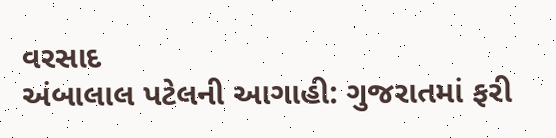વરસાદ
અંબાલાલ પટેલની આગાહી: ગુજરાતમાં ફરી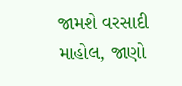જામશે વરસાદી માહોલ, જાણો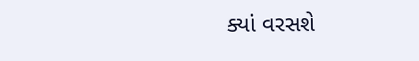ક્યાં વરસશે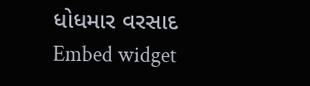ધોધમાર વરસાદ
Embed widget